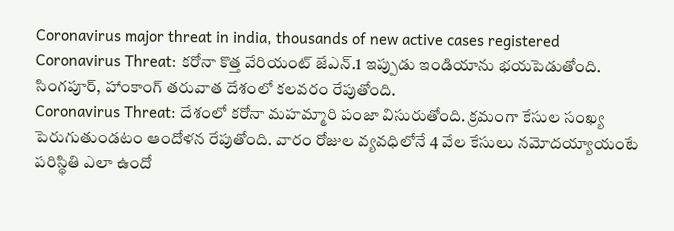Coronavirus major threat in india, thousands of new active cases registered Coronavirus Threat: కరోనా కొత్త వేరియంట్ జేఎన్.1 ఇప్పుడు ఇండియాను భయపెడుతోంది. సింగపూర్, హాంకాంగ్ తరువాత దేశంలో కలవరం రేపుతోంది.
Coronavirus Threat: దేశంలో కరోనా మహమ్మారి పంజా విసురుతోంది. క్రమంగా కేసుల సంఖ్య పెరుగుతుండటం ఆందోళన రేపుతోంది. వారం రోజుల వ్యవధిలోనే 4 వేల కేసులు నమోదయ్యాయంటే పరిస్థితి ఎలా ఉందో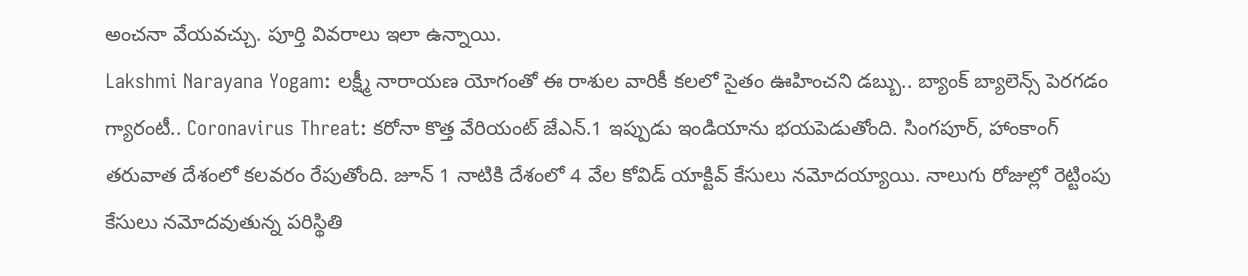అంచనా వేయవచ్చు. పూర్తి వివరాలు ఇలా ఉన్నాయి.
Lakshmi Narayana Yogam: లక్ష్మీ నారాయణ యోగంతో ఈ రాశుల వారికీ కలలో సైతం ఊహించని డబ్బు.. బ్యాంక్ బ్యాలెన్స్ పెరగడం గ్యారంటీ.. Coronavirus Threat: కరోనా కొత్త వేరియంట్ జేఎన్.1 ఇప్పుడు ఇండియాను భయపెడుతోంది. సింగపూర్, హాంకాంగ్ తరువాత దేశంలో కలవరం రేపుతోంది. జూన్ 1 నాటికి దేశంలో 4 వేల కోవిడ్ యాక్టివ్ కేసులు నమోదయ్యాయి. నాలుగు రోజుల్లో రెట్టింపు కేసులు నమోదవుతున్న పరిస్థితి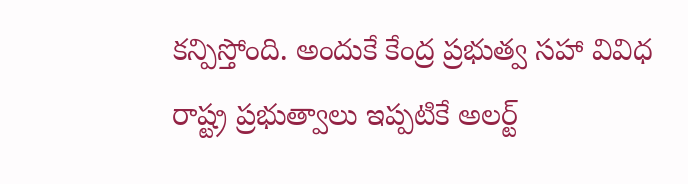కన్పిస్తోంది. అందుకే కేంద్ర ప్రభుత్వ సహా వివిధ రాష్ట్ర ప్రభుత్వాలు ఇప్పటికే అలర్ట్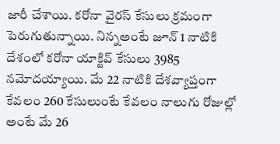జారీ చేశాయి. కరోనా వైరస్ కేసులు క్రమంగా పెరుగుతున్నాయి. నిన్నఅంటే జూన్ 1 నాటికి దేశంలో కరోనా యాక్టివ్ కేసులు 3985 నమోదయ్యాయి. మే 22 నాటికి దేశవ్యాప్తంగా కేవలం 260 కేసులుంటే కేవలం నాలుగు రోజుల్లో అంటే మే 26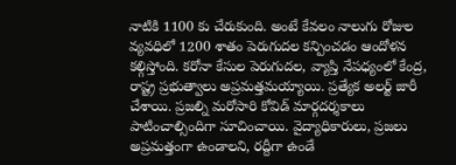నాటికి 1100 కు చేరుకుంది. అంటే కేవలం నాలుగు రోజుల వ్యవధిలో 1200 శాతం పెరుగుదల కన్పించడం ఆందోళన కల్గిస్తోంది. కరోనా కేసుల పెరుగుదల, వ్యాప్తి నేపధ్యంలో కేంద్ర, రాష్ట్ర ప్రభుత్వాలు అప్రమత్తమయ్యాయి. ప్రత్యేక అలర్ట్ జారీ చేశాయి. ప్రజల్ని మరోసారి కోవిడ్ మార్గదర్శకాలు పాటించాల్సిందిగా సూచించాయి. వైద్యాధికారులు, ప్రజలు అప్రమత్తంగా ఉండాలని, రద్దీగా ఉండే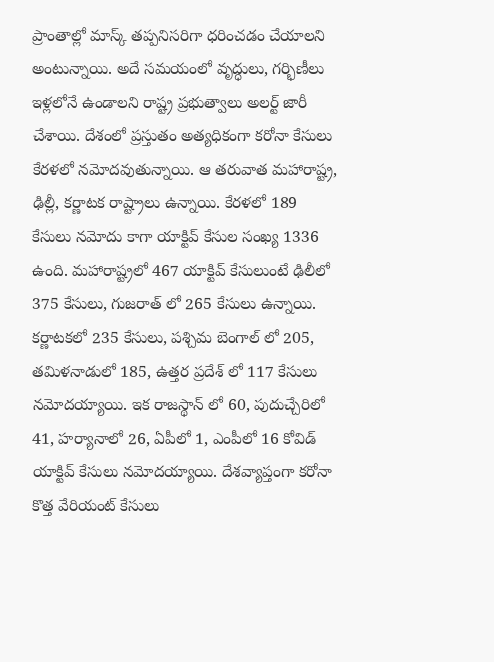ప్రాంతాల్లో మాస్క్ తప్పనిసరిగా ధరించడం చేయాలని అంటున్నాయి. అదే సమయంలో వృద్ధులు, గర్భిణీలు ఇళ్లలోనే ఉండాలని రాష్ట్ర ప్రభుత్వాలు అలర్ట్ జారీ చేశాయి. దేశంలో ప్రస్తుతం అత్యధికంగా కరోనా కేసులు కేరళలో నమోదవుతున్నాయి. ఆ తరువాత మహారాష్ట్ర, ఢిల్లీ, కర్ణాటక రాష్ట్రాలు ఉన్నాయి. కేరళలో 189 కేసులు నమోదు కాగా యాక్టివ్ కేసుల సంఖ్య 1336 ఉంది. మహారాష్ట్రలో 467 యాక్టివ్ కేసులుంటే ఢిలీలో 375 కేసులు, గుజరాత్ లో 265 కేసులు ఉన్నాయి. కర్ణాటకలో 235 కేసులు, పశ్చిమ బెంగాల్ లో 205, తమిళనాడులో 185, ఉత్తర ప్రదేశ్ లో 117 కేసులు నమోదయ్యాయి. ఇక రాజస్థాన్ లో 60, పుదుచ్చేరిలో 41, హర్యానాలో 26, ఏపీలో 1, ఎంపీలో 16 కోవిడ్ యాక్టివ్ కేసులు నమోదయ్యాయి. దేశవ్యాప్తంగా కరోనా కొత్త వేరియంట్ కేసులు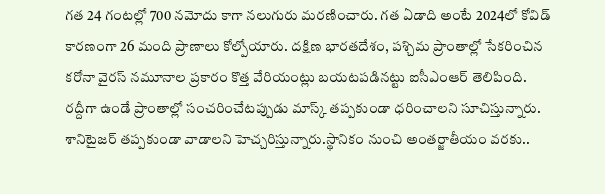గత 24 గంటల్లో 700 నమోదు కాగా నలుగురు మరణించారు. గత ఏడాది అంటే 2024లో కోవిడ్ కారణంగా 26 మంది ప్రాణాలు కోల్పోయారు. దక్షిణ భారతదేశం, పశ్చిమ ప్రాంతాల్లో సేకరించిన కరోనా వైరస్ నమూనాల ప్రకారం కొత్త వేరియంట్లు బయటపడినట్టు ఐసీఎంఆర్ తెలిపింది. రద్దీగా ఉండే ప్రాంతాల్లో సంచరించేటప్పుడు మాస్క్ తప్పకుండా ధరించాలని సూచిస్తున్నారు. శానిటైజర్ తప్పకుండా వాడాలని హెచ్చరిస్తున్నారు.స్థానికం నుంచి అంతర్జాతీయం వరకు..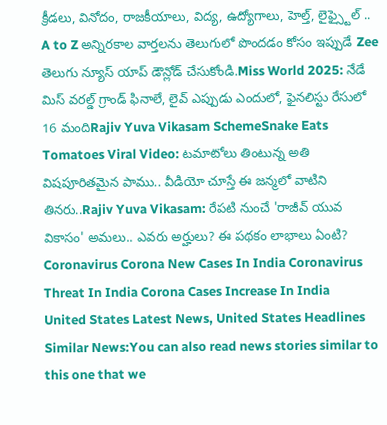క్రీడలు, వినోదం, రాజకీయాలు, విద్య, ఉద్యోగాలు, హెల్త్, లైఫ్స్టైల్ .. A to Z అన్నిరకాల వార్తలను తెలుగులో పొందడం కోసం ఇప్పుడే Zee తెలుగు న్యూస్ యాప్ డౌన్లోడ్ చేసుకోండి.Miss World 2025: నేడే మిస్ వరల్డ్ గ్రాండ్ ఫినాలే, లైవ్ ఎప్పుడు ఎందులో, ఫైనలిస్టు రేసులో 16 మందిRajiv Yuva Vikasam SchemeSnake Eats Tomatoes Viral Video: టమాటోలు తింటున్న అతి విషపూరితమైన పాము.. వీడియో చూస్తే ఈ జన్మలో వాటిని తినరు..Rajiv Yuva Vikasam: రేపటి నుంచే 'రాజీవ్ యువ వికాసం' అమలు.. ఎవరు అర్హులు? ఈ పథకం లాభాలు ఏంటి?
Coronavirus Corona New Cases In India Coronavirus Threat In India Corona Cases Increase In India
United States Latest News, United States Headlines
Similar News:You can also read news stories similar to this one that we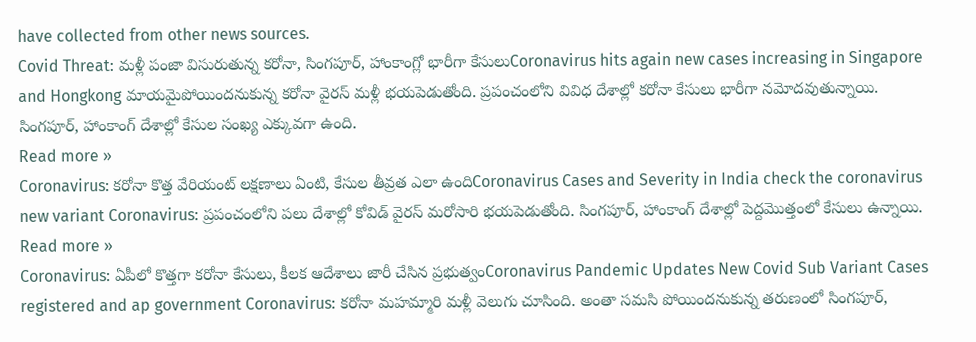have collected from other news sources.
Covid Threat: మళ్లీ పంజా విసురుతున్న కరోనా, సింగపూర్, హాంకాంగ్లో భారీగా కేసులుCoronavirus hits again new cases increasing in Singapore and Hongkong మాయమైపోయిందనుకున్న కరోనా వైరస్ మళ్లీ భయపెడుతోంది. ప్రపంచంలోని వివిధ దేశాల్లో కరోనా కేసులు భారీగా నమోదవుతున్నాయి. సింగపూర్, హాంకాంగ్ దేశాల్లో కేసుల సంఖ్య ఎక్కువగా ఉంది.
Read more »
Coronavirus: కరోనా కొత్త వేరియంట్ లక్షణాలు ఏంటి, కేసుల తీవ్రత ఎలా ఉందిCoronavirus Cases and Severity in India check the coronavirus new variant Coronavirus: ప్రపంచంలోని పలు దేశాల్లో కోవిడ్ వైరస్ మరోసారి భయపెడుతోంది. సింగపూర్, హాంకాంగ్ దేశాల్లో పెద్దమొత్తంలో కేసులు ఉన్నాయి.
Read more »
Coronavirus: ఏపీలో కొత్తగా కరోనా కేసులు, కీలక ఆదేశాలు జారీ చేసిన ప్రభుత్వంCoronavirus Pandemic Updates New Covid Sub Variant Cases registered and ap government Coronavirus: కరోనా మహమ్మారి మళ్లీ వెలుగు చూసింది. అంతా సమసి పోయిందనుకున్న తరుణంలో సింగపూర్,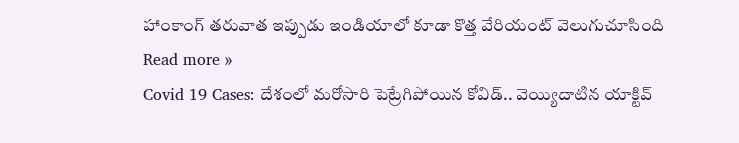హాంకాంగ్ తరువాత ఇప్పుడు ఇండియాలో కూడా కొత్త వేరియంట్ వెలుగుచూసింది
Read more »
Covid 19 Cases: దేశంలో మరోసారి పెట్రేగిపోయిన కోవిడ్.. వెయ్యిదాటిన యాక్టివ్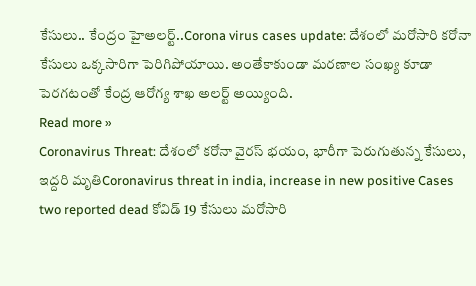కేసులు.. కేంద్రం హైఅలర్ట్..Corona virus cases update: దేశంలో మరోసారి కరోనా కేసులు ఒక్కసారిగా పెరిగిపోయాయి. అంతేకాకుండా మరణాల సంఖ్య కూడా పెరగటంతో కేంద్ర ఆరోగ్య శాఖ అలర్ట్ అయ్యింది.
Read more »
Coronavirus Threat: దేశంలో కరోనా వైరస్ భయం, భారీగా పెరుగుతున్న కేసులు, ఇద్దరి మృతిCoronavirus threat in india, increase in new positive Cases two reported dead కోవిడ్ 19 కేసులు మరోసారి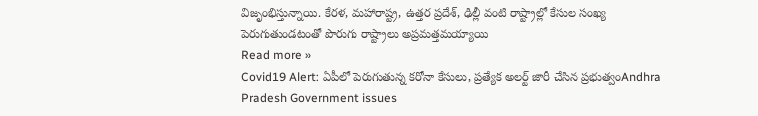విజృంభిస్తున్నాయి. కేరళ, మహారాష్ట్ర, ఉత్తర ప్రదేశ్, ఢిల్లీ వంటి రాష్ట్రాల్లో కేసుల సంఖ్య పెరుగుతుండటంతో పొరుగు రాష్ట్రాలు అప్రమత్తమయ్యాయి
Read more »
Covid19 Alert: ఏపీలో పెరుగుతున్న కరోనా కేసులు, ప్రత్యేక అలర్ట్ జారీ చేసిన ప్రభుత్వంAndhra Pradesh Government issues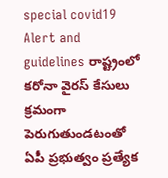special covid19 Alert and guidelines రాష్ట్రంలో కరోనా వైరస్ కేసులు క్రమంగా పెరుగుతుండటంతో ఏపీ ప్రభుత్వం ప్రత్యేక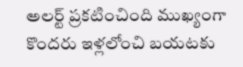అలర్ట్ ప్రకటించింది ముఖ్యంగా కొందరు ఇళ్లలోంచి బయటకు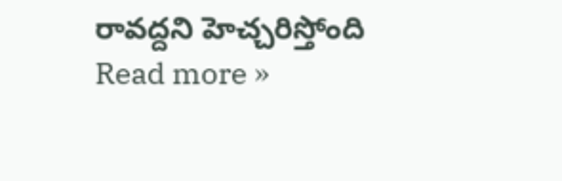రావద్దని హెచ్చరిస్తోంది
Read more »